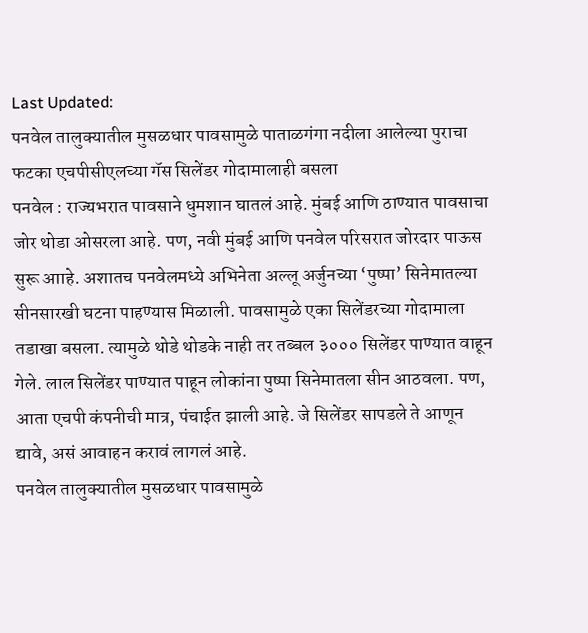Last Updated:
पनवेल तालुक्यातील मुसळधार पावसामुळे पाताळगंगा नदीला आलेल्या पुराचा फटका एचपीसीएलच्या गॅस सिलेंडर गोदामालाही बसला
पनवेल : राज्यभरात पावसाने धुमशान घातलं आहे. मुंबई आणि ठाण्यात पावसाचा जोर थोडा ओसरला आहे. पण, नवी मुंबई आणि पनवेल परिसरात जोरदार पाऊस सुरू आाहे. अशातच पनवेलमध्ये अभिनेता अल्लू अर्जुनच्या ‘पुष्पा’ सिनेमातल्या सीनसारखी घटना पाहण्यास मिळाली. पावसामुळे एका सिलेंडरच्या गोदामाला तडाखा बसला. त्यामुळे थोडे थोडके नाही तर तब्बल ३००० सिलेंडर पाण्यात वाहून गेले. लाल सिलेंडर पाण्यात पाहून लोकांना पुष्पा सिनेमातला सीन आठवला. पण, आता एचपी कंपनीची मात्र, पंचाईत झाली आहे. जे सिलेंडर सापडले ते आणून द्यावे, असं आवाहन करावं लागलं आहे.
पनवेल तालुक्यातील मुसळधार पावसामुळे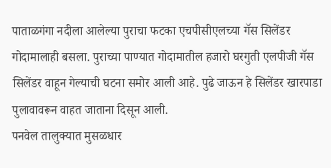पाताळगंगा नदीला आलेल्या पुराचा फटका एचपीसीएलच्या गॅस सिलेंडर गोदामालाही बसला. पुराच्या पाण्यात गोदामातील हजारो घरगुती एलपीजी गॅस सिलेंडर वाहून गेल्याची घटना समोर आली आहे. पुढे जाऊन हे सिलेंडर खारपाडा पुलावावरून वाहत जाताना दिसून आली.
पनवेल तालुक्यात मुसळधार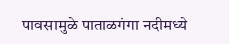पावसामुळे पाताळगंगा नदीमध्ये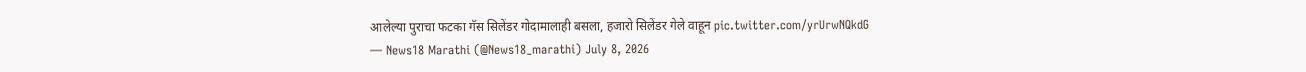आलेल्या पुराचा फटका गॅस सिलेंडर गोदामालाही बसला, हजारो सिलेंडर गेले वाहून pic.twitter.com/yrUrwNQkdG
— News18 Marathi (@News18_marathi) July 8, 2026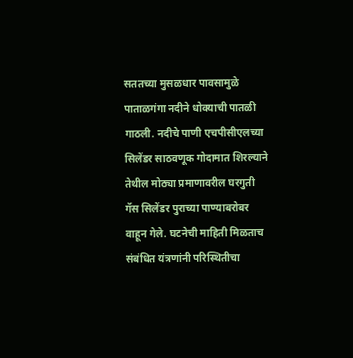सततच्या मुसळधार पावसामुळे पाताळगंगा नदीने धोक्याची पातळी गाठली. नदीचे पाणी एचपीसीएलच्या सिलेंडर साठवणूक गोदामात शिरल्याने तेथील मोठ्या प्रमाणावरील घरगुती गॅस सिलेंडर पुराच्या पाण्याबरोबर वाहून गेले. घटनेची माहिती मिळताच संबंधित यंत्रणांनी परिस्थितीचा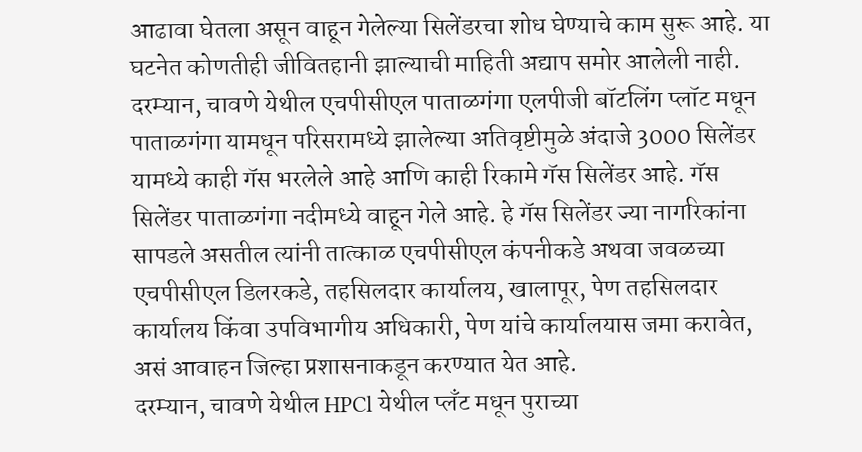आढावा घेतला असून वाहून गेलेल्या सिलेंडरचा शोध घेण्याचे काम सुरू आहे. या घटनेत कोणतीही जीवितहानी झाल्याची माहिती अद्याप समोर आलेली नाही.
दरम्यान, चावणे येथील एचपीसीएल पाताळगंगा एलपीजी बॉटलिंग प्लॉट मधून पाताळगंगा यामधून परिसरामध्ये झालेल्या अतिवृष्टीमुळे अंदाजे 3000 सिलेंडर यामध्ये काही गॅस भरलेले आहे आणि काही रिकामे गॅस सिलेंडर आहे. गॅस सिलेंडर पाताळगंगा नदीमध्ये वाहून गेले आहे. हे गॅस सिलेंडर ज्या नागरिकांना सापडले असतील त्यांनी तात्काळ एचपीसीएल कंपनीकडे अथवा जवळच्या एचपीसीएल डिलरकडे, तहसिलदार कार्यालय, खालापूर, पेण तहसिलदार कार्यालय किंवा उपविभागीय अधिकारी, पेण यांचे कार्यालयास जमा करावेत, असं आवाहन जिल्हा प्रशासनाकडून करण्यात येत आहे.
दरम्यान, चावणे येथील HPCl येथील प्लँट मधून पुराच्या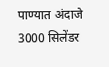पाण्यात अंदाजे 3000 सिलेंडर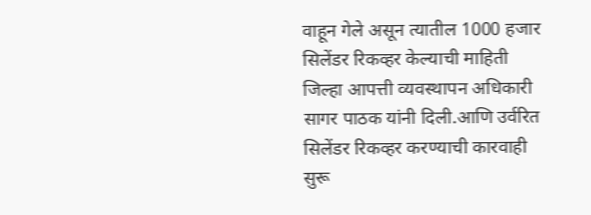वाहून गेले असून त्यातील 1000 हजार सिलेंडर रिकव्हर केल्याची माहिती जिल्हा आपत्ती व्यवस्थापन अधिकारी सागर पाठक यांनी दिली.आणि उर्वरित सिलेंडर रिकव्हर करण्याची कारवाही सुरू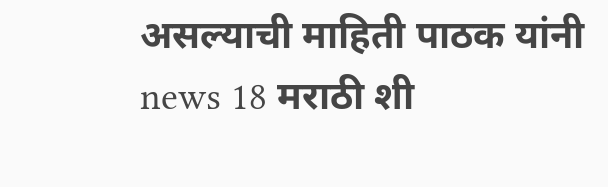असल्याची माहिती पाठक यांनी news 18 मराठी शी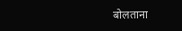बोलताना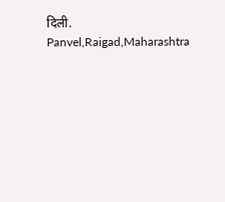दिली.
Panvel,Raigad,Maharashtra